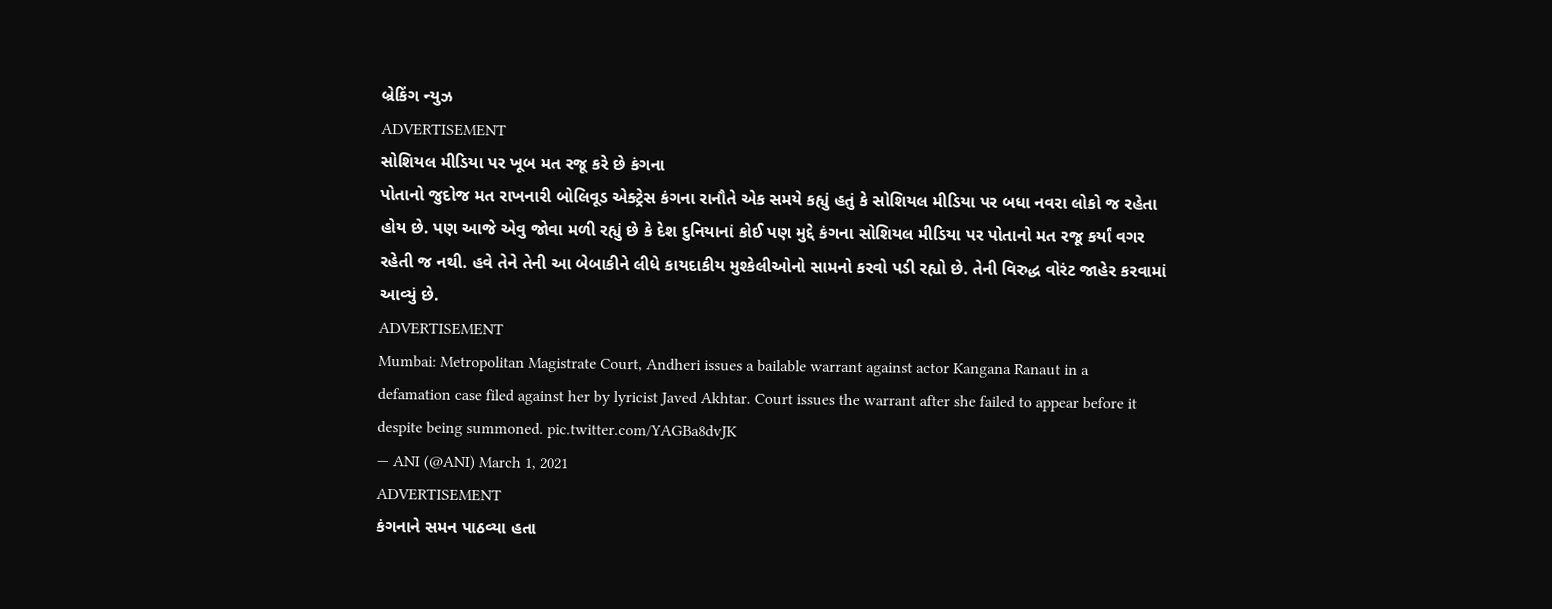બ્રેકિંગ ન્યુઝ
ADVERTISEMENT
સોશિયલ મીડિયા પર ખૂબ મત રજૂ કરે છે કંગના
પોતાનો જુદોજ મત રાખનારી બોલિવૂડ એક્ટ્રેસ કંગના રાનૌતે એક સમયે કહ્યું હતું કે સોશિયલ મીડિયા પર બધા નવરા લોકો જ રહેતા હોય છે. પણ આજે એવુ જોવા મળી રહ્યું છે કે દેશ દુનિયાનાં કોઈ પણ મુદ્દે કંગના સોશિયલ મીડિયા પર પોતાનો મત રજૂ કર્યાં વગર રહેતી જ નથી. હવે તેને તેની આ બેબાકીને લીધે કાયદાકીય મુશ્કેલીઓનો સામનો કરવો પડી રહ્યો છે. તેની વિરુદ્ધ વોરંટ જાહેર કરવામાં આવ્યું છે.
ADVERTISEMENT
Mumbai: Metropolitan Magistrate Court, Andheri issues a bailable warrant against actor Kangana Ranaut in a defamation case filed against her by lyricist Javed Akhtar. Court issues the warrant after she failed to appear before it despite being summoned. pic.twitter.com/YAGBa8dvJK
— ANI (@ANI) March 1, 2021
ADVERTISEMENT
કંગનાને સમન પાઠવ્યા હતા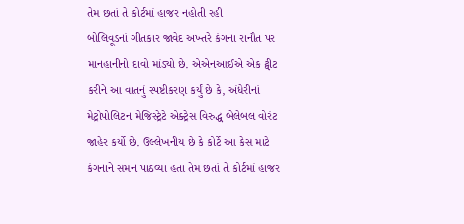તેમ છતાં તે કોર્ટમાં હાજર નહોતી રહી
બોલિવૂડનાં ગીતકાર જાવેદ અખ્તરે કંગના રાનૌત પર માનહાનીનો દાવો માંડ્યો છે. એએનઆઈએ એક ટ્વીટ કરીને આ વાતનું સ્પષ્ટીકરણ કર્યું છે કે, અંધેરીનાં મેટ્રોપોલિટન મેજિસ્ટ્રેટે એક્ટ્રેસ વિરુદ્ધ બેલેબલ વોરંટ જાહેર કર્યો છે. ઉલ્લેખનીય છે કે કોર્ટે આ કેસ માટે કંગનાને સમન પાઠવ્યા હતા તેમ છતાં તે કોર્ટમાં હાજર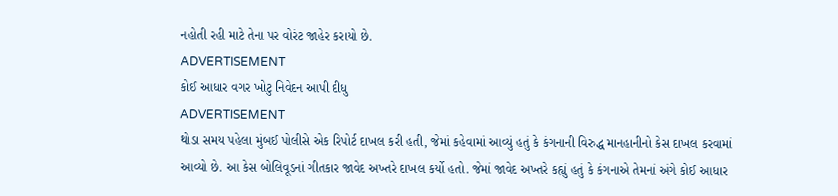નહોતી રહી માટે તેના પર વોરંટ જાહેર કરાયો છે.
ADVERTISEMENT
કોઈ આધાર વગર ખોટુ નિવેદન આપી દીધુ
ADVERTISEMENT
થોડા સમય પહેલા મુંબઈ પોલીસે એક રિપોર્ટ દાખલ કરી હતી, જેમાં કહેવામાં આવ્યું હતું કે કંગનાની વિરુદ્ધ માનહાનીનો કેસ દાખલ કરવામાં આવ્યો છે. આ કેસ બોલિવૂડનાં ગીતકાર જાવેદ અખ્તરે દાખલ કર્યો હતો. જેમાં જાવેદ અખ્તરે કહ્યું હતું કે કંગનાએ તેમનાં અંગે કોઈ આધાર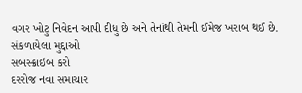વગર ખોટુ નિવેદન આપી દીધુ છે અને તેનાંથી તેમની ઈમેજ ખરાબ થઈ છે.
સંકળાયેલા મુદ્દાઓ
સબસ્ક્રાઇબ કરો
દરરોજ નવા સમાચાર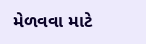મેળવવા માટે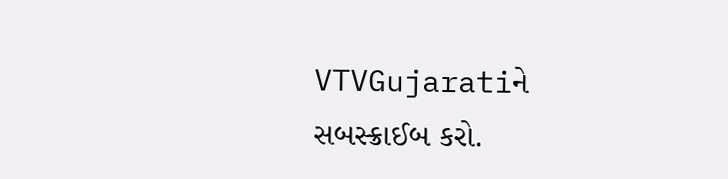VTVGujaratiને સબસ્ક્રાઈબ કરો.